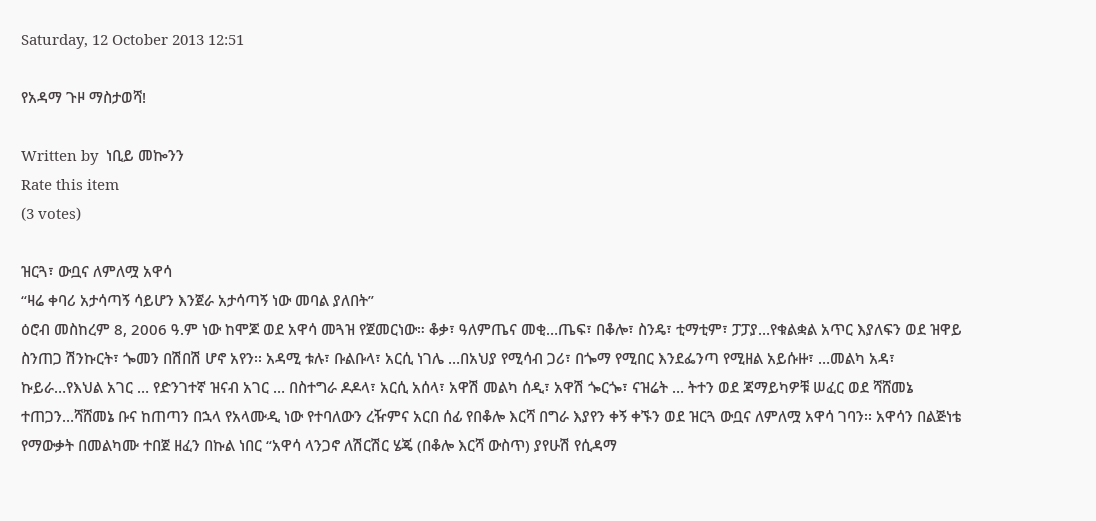Saturday, 12 October 2013 12:51

የአዳማ ጉዞ ማስታወሻ!

Written by  ነቢይ መኰንን
Rate this item
(3 votes)

ዝርጓ፣ ውቧና ለምለሟ አዋሳ
“ዛሬ ቀባሪ አታሳጣኝ ሳይሆን እንጀራ አታሳጣኝ ነው መባል ያለበት”
ዕሮብ መስከረም 8, 2006 ዓ.ም ነው ከሞጆ ወደ አዋሳ መጓዝ የጀመርነው። ቆቃ፣ ዓለምጤና መቂ…ጤፍ፣ በቆሎ፣ ስንዴ፣ ቲማቲም፣ ፓፓያ…የቁልቋል አጥር እያለፍን ወደ ዝዋይ ስንጠጋ ሽንኩርት፣ ጐመን በሽበሽ ሆኖ አየን፡፡ አዳሚ ቱሉ፣ ቡልቡላ፣ አርሲ ነገሌ …በአህያ የሚሳብ ጋሪ፣ በጐማ የሚበር እንደፌንጣ የሚዘል አይሱዙ፣ …መልካ አዳ፣ ኩይራ…የእህል አገር … የድንገተኛ ዝናብ አገር … በስተግራ ዶዶላ፣ አርሲ አሰላ፣ አዋሽ መልካ ሰዲ፣ አዋሽ ጐርጐ፣ ናዝሬት … ትተን ወደ ጃማይካዎቹ ሠፈር ወደ ሻሸመኔ ተጠጋን…ሻሸመኔ ቡና ከጠጣን በኋላ የአላሙዲ ነው የተባለውን ረዥምና አርበ ሰፊ የበቆሎ እርሻ በግራ እያየን ቀኝ ቀኙን ወደ ዝርጓ ውቧና ለምለሟ አዋሳ ገባን፡፡ አዋሳን በልጅነቴ የማውቃት በመልካሙ ተበጀ ዘፈን በኩል ነበር “አዋሳ ላንጋኖ ለሽርሽር ሄጄ (በቆሎ እርሻ ውስጥ) ያየሁሽ የሲዳማ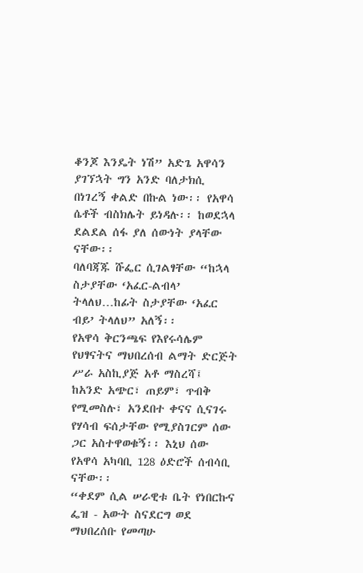ቆንጆ እንዴት ነሽ” አድጌ አዋሳን ያገኘኋት ግን አንድ ባለታክሲ በነገረኝ ቀልድ በኩል ነው፡፡ የአዋሳ ሴቶች ብስክሌት ይነዳሉ፡፡ ከወደኋላ ደልደል ሰፋ ያለ ሰውነት ያላቸው ናቸው፡፡
ባለባጃጁ ሹፌር ሲገልፃቸው “ከኋላ ስታያቸው ‘አፈር-ልብላ’ ትላለህ…ከፊት ስታያቸው ‘አፈር ብይ’ ትላለህ” አለኝ፡፡
የአዋሳ ቅርንጫፍ የእየሩሳሌም የህፃናትና ማህበረሰብ ልማት ድርጅት ሥራ አስኪያጅ አቶ ማስረሻ፤ ከአንድ አጭር፣ ጠይም፣ ጥብቅ የሚመስሉ፣ አንደበተ ቀናና ሲናገሩ የሃሳብ ፍሰታቸው የሚያስገርም ሰው ጋር አስተዋወቁኝ፡፡ እኒህ ሰው የአዋሳ አካባቢ 128 ዕድሮች ሰብሳቢ ናቸው፡፡
“ቀደም ሲል ሠራዊቱ ቤት የነበርኩና ፌዝ - አውት ስናደርግ ወደ ማህበረሰቡ የመጣሁ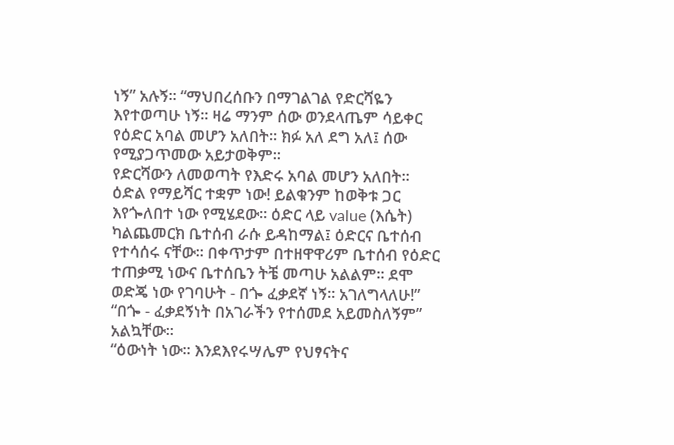ነኝ” አሉኝ፡፡ “ማህበረሰቡን በማገልገል የድርሻዬን እየተወጣሁ ነኝ፡፡ ዛሬ ማንም ሰው ወንደላጤም ሳይቀር የዕድር አባል መሆን አለበት፡፡ ክፉ አለ ደግ አለ፤ ሰው የሚያጋጥመው አይታወቅም፡፡
የድርሻውን ለመወጣት የእድሩ አባል መሆን አለበት። ዕድል የማይሻር ተቋም ነው! ይልቁንም ከወቅቱ ጋር እየጐለበተ ነው የሚሄደው። ዕድር ላይ value (እሴት) ካልጨመርክ ቤተሰብ ራሱ ይዳከማል፤ ዕድርና ቤተሰብ የተሳሰሩ ናቸው፡፡ በቀጥታም በተዘዋዋሪም ቤተሰብ የዕድር ተጠቃሚ ነውና ቤተሰቤን ትቼ መጣሁ አልልም፡፡ ደሞ ወድጄ ነው የገባሁት - በጐ ፈቃደኛ ነኝ፡፡ አገለግላለሁ!”
“በጐ - ፈቃደኝነት በአገራችን የተሰመደ አይመስለኝም” አልኳቸው፡፡
“ዕውነት ነው፡፡ እንደእየሩሣሌም የህፃናትና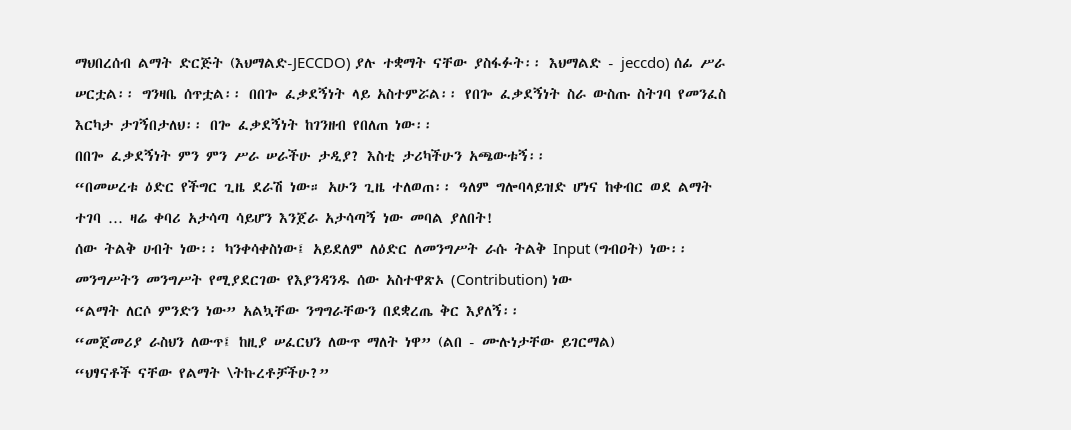ማህበረሰብ ልማት ድርጅት (እህማልድ-JECCDO) ያሉ ተቋማት ናቸው ያስፋፉት፡፡ እህማልድ - jeccdo) ሰፊ ሥራ ሠርቷል፡፡ ግንዛቤ ሰጥቷል፡፡ በበጐ ፈቃደኝነት ላይ አስተምሯል፡፡ የበጐ ፈቃደኝነት ስራ ውስጡ ስትገባ የመንፈስ እርካታ ታገኝበታለህ፡፡ በጐ ፈቃደኝነት ከገንዘብ የበለጠ ነው፡፡
በበጐ ፈቃደኝነት ምን ምን ሥራ ሠራችሁ ታዲያ? እስቲ ታሪካችሁን አጫውቱኝ፡፡
“በመሠረቱ ዕድር የችግር ጊዜ ደራሽ ነው። አሁን ጊዜ ተለወጠ፡፡ ዓለም ግሎባላይዝድ ሆነና ከቀብር ወደ ልማት ተገባ … ዛሬ ቀባሪ አታሳጣ ሳይሆን እንጀራ አታሳጣኝ ነው መባል ያለበት!
ሰው ትልቅ ሀብት ነው፡፡ ካንቀሳቀስነው፤ አይደለም ለዕድር ለመንግሥት ራሱ ትልቅ Input (ግብዐት) ነው፡፡ መንግሥትን መንግሥት የሚያደርገው የእያንዳንዱ ሰው አስተዋጽኦ (Contribution) ነው
“ልማት ለርሶ ምንድን ነው” አልኳቸው ንግግራቸውን በደቋረጤ ቅር እያለኝ፡፡
“መጀመሪያ ራስህን ለውጥ፤ ከዚያ ሠፈርህን ለውጥ ማለት ነዋ” (ልበ - ሙሉነታቸው ይገርማል)
“ህፃናቶች ናቸው የልማት \ትኩረቶቻችሁ?”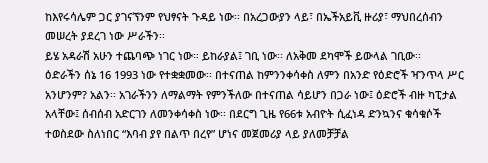ከእየሩሳሌም ጋር ያገናኘንም የህፃናት ጉዳይ ነው፡፡ በአረጋውያን ላይ፣ በኤችአይቪ ዙሪያ፣ ማህበረሰብን መሠረት ያደረገ ነው ሥራችን፡፡
ይሄ አዳራሽ አሁን ተጨባጭ ነገር ነው። ይከራያል፤ ገቢ ነው፡፡ ለአቅመ ደካሞች ይውላል ገቢው፡፡
ዕድራችን ሰኔ 16 1993 ነው የተቋቋመው፡፡ በተናጠል ከምንንቀሳቀስ ለምን በአንድ የዕድሮች ዣንጥላ ሥር አንሆንም? አልን፡፡ አገራችንን ለማልማት የምንችለው በተናጠል ሳይሆን በጋራ ነው፤ ዕድሮች ብዙ ካፒታል አላቸው፤ ሰብሰብ አድርገን ለመንቀሳቀስ ነው፡፡ በደርግ ጊዜ የ66ቱ አብዮት ሲፈነዳ ድንኳንና ቁሳቁሶች ተወስደው ስለነበር “እባብ ያየ በልጥ በረየ” ሆነና መጀመሪያ ላይ ያለመቻቻል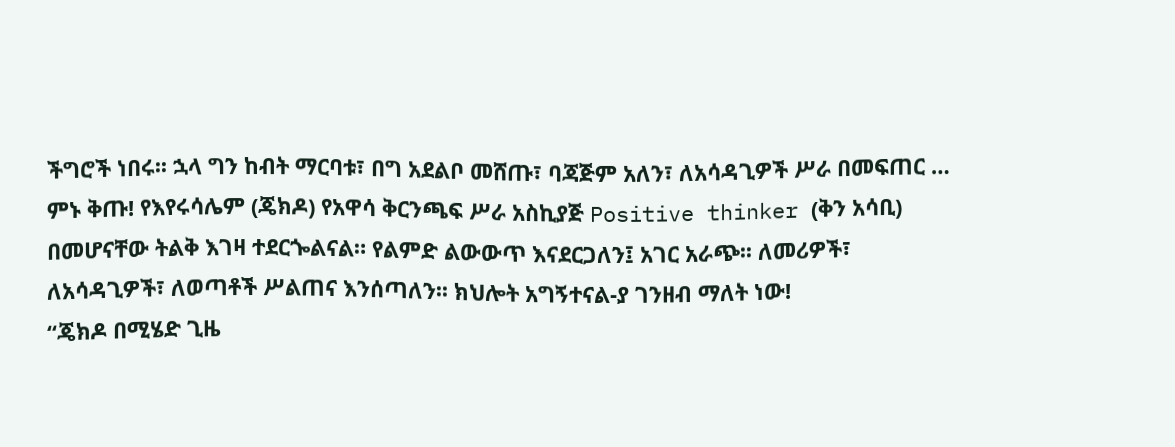ችግሮች ነበሩ፡፡ ኋላ ግን ከብት ማርባቱ፣ በግ አደልቦ መሸጡ፣ ባጃጅም አለን፣ ለአሳዳጊዎች ሥራ በመፍጠር … ምኑ ቅጡ! የእየሩሳሌም (ጄክዶ) የአዋሳ ቅርንጫፍ ሥራ አስኪያጅ Positive thinker (ቅን አሳቢ) በመሆናቸው ትልቅ እገዛ ተደርጐልናል። የልምድ ልውውጥ እናደርጋለን፤ አገር አራጭ፡፡ ለመሪዎች፣ ለአሳዳጊዎች፣ ለወጣቶች ሥልጠና እንሰጣለን፡፡ ክህሎት አግኝተናል-ያ ገንዘብ ማለት ነው!
“ጄክዶ በሚሄድ ጊዜ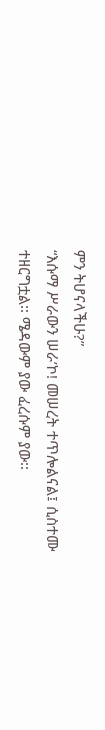ምን ትሆናላችሁ?”
“እሱማ ሥራውን ሠራ’ኮ! መሠረት ተጥሎልናል፤ ሲስተሙ ተዘርግቷል፡፡ ሜዳውም ያው ፈረሱም ያው፡፡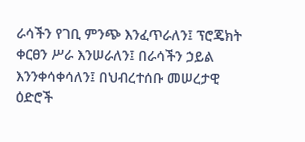ራሳችን የገቢ ምንጭ እንፈጥራለን፤ ፕሮጄክት ቀርፀን ሥራ እንሠራለን፤ በራሳችን ኃይል እንንቀሳቀሳለን፤ በህብረተሰቡ መሠረታዊ ዕድሮች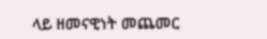ላይ ዘመናዊነት መጨመር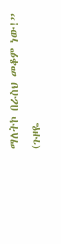ማለትኮ በራስህ መቆም ነው!”
(ጉዞዬ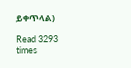ይቀጥላል)

Read 3293 times